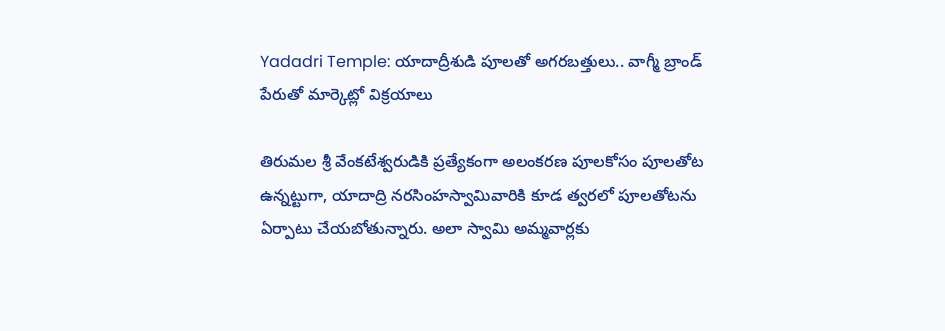Yadadri Temple: యాదాద్రీశుడి పూలతో అగరబత్తులు.. వాగ్మీ బ్రాండ్‌ పేరుతో మార్కెట్లో విక్రయాలు

తిరుమల శ్రీ వేంకటేశ్వరుడికి ప్రత్యేకంగా అలంకరణ పూలకోసం పూలతోట ఉన్నట్టుగా, యాదాద్రి నరసింహస్వామివారికి కూడ త్వరలో పూలతోటను ఏర్పాటు చేయబోతున్నారు. అలా స్వామి అమ్మవార్లకు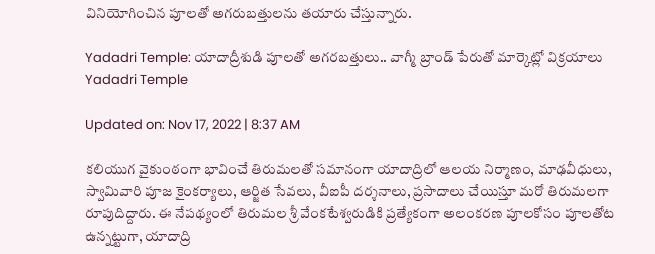వినియోగించిన పూలతో అగరుబత్తులను తయారు చేస్తున్నారు.

Yadadri Temple: యాదాద్రీశుడి పూలతో అగరబత్తులు.. వాగ్మీ బ్రాండ్‌ పేరుతో మార్కెట్లో విక్రయాలు
Yadadri Temple

Updated on: Nov 17, 2022 | 8:37 AM

కలియుగ వైకుంఠంగా భావించే తిరుమలతో సమానంగా యాదాద్రిలో ఆలయ నిర్మాణం, మాఢవీధులు, స్వామివారి పూజ కైంకర్యాలు, ఆర్జిత సేవలు, వీఐపీ దర్శనాలు, ప్రసాదాలు చేయిస్తూ మరో తిరుమలగా రూపుదిద్దారు. ఈ నేపథ్యంలో తిరుమల శ్రీ వేంకటేశ్వరుడికి ప్రత్యేకంగా అలంకరణ పూలకోసం పూలతోట ఉన్నట్టుగా, యాదాద్రి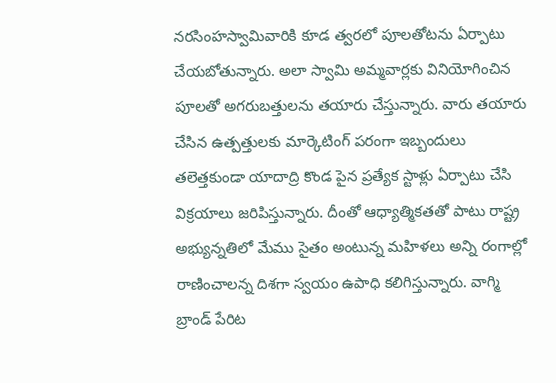నరసింహస్వామివారికి కూడ త్వరలో పూలతోటను ఏర్పాటు చేయబోతున్నారు. అలా స్వామి అమ్మవార్లకు వినియోగించిన పూలతో అగరుబత్తులను తయారు చేస్తున్నారు. వారు తయారు చేసిన ఉత్పత్తులకు మార్కెటింగ్ పరంగా ఇబ్బందులు తలెత్తకుండా యాదాద్రి కొండ పైన ప్రత్యేక స్టాళ్లు ఏర్పాటు చేసి విక్రయాలు జరిపిస్తున్నారు. దీంతో ఆధ్యాత్మికతతో పాటు రాష్ట్ర అభ్యున్నతిలో మేము సైతం అంటున్న మహిళలు అన్ని రంగాల్లో రాణించాలన్న దిశగా స్వయం ఉపాధి కలిగిస్తున్నారు. వాగ్మి బ్రాండ్ పేరిట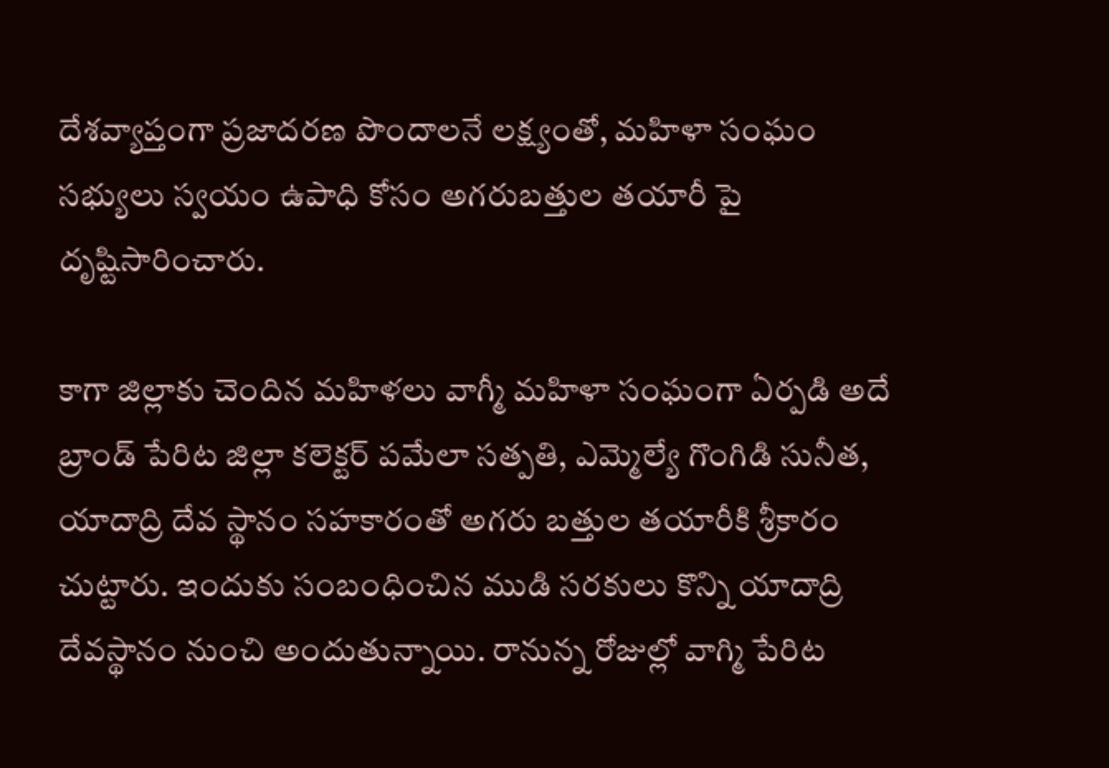దేశవ్యాప్తంగా ప్రజాదరణ పొందాలనే లక్ష్యంతో, మహిళా సంఘం సభ్యులు స్వయం ఉపాధి కోసం అగరుబత్తుల తయారీ పై దృష్టిసారించారు.

కాగా జిల్లాకు చెందిన మహిళలు వాగ్మీ మహిళా సంఘంగా ఏర్పడి అదే బ్రాండ్ పేరిట జిల్లా కలెక్టర్ పమేలా సత్పతి, ఎమ్మెల్యే గొంగిడి సునీత, యాదాద్రి దేవ స్థానం సహకారంతో అగరు బత్తుల తయారీకి శ్రీకారం చుట్టారు. ఇందుకు సంబంధించిన ముడి సరకులు కొన్ని యాదాద్రి దేవస్థానం నుంచి అందుతున్నాయి. రానున్న రోజుల్లో వాగ్మి పేరిట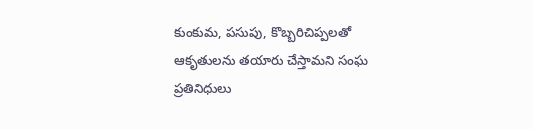కుంకుమ, పసుపు, కొబ్బరిచిప్పలతో ఆకృతులను తయారు చేస్తామని సంఘ ప్రతినిధులు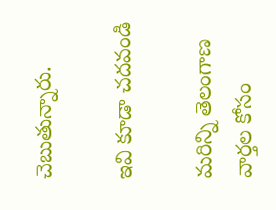చెబుతున్నారు.

ఇవి కూడా చదవండి

మరిన్ని తెలంగాణ వార్తల కోసం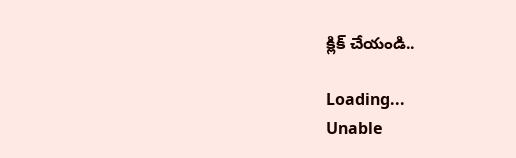క్లిక్ చేయండి..

Loading...
Unable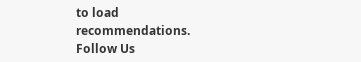to load recommendations.
Follow Us